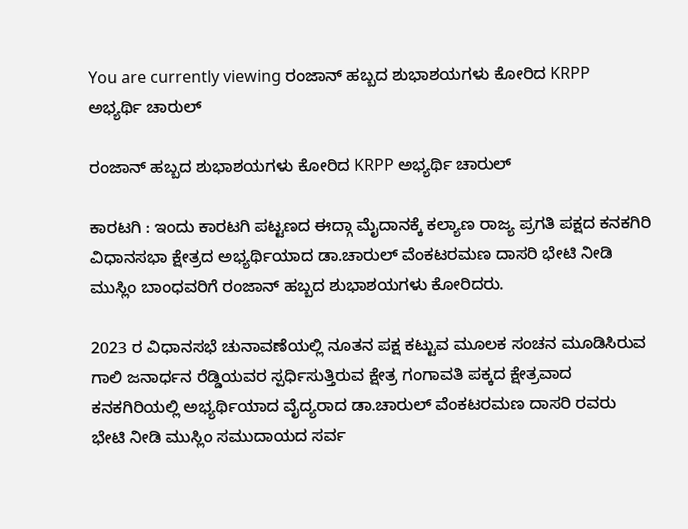You are currently viewing ರಂಜಾನ್ ಹಬ್ಬದ ಶುಭಾಶಯಗಳು ಕೋರಿದ KRPP ಅಭ್ಯರ್ಥಿ ಚಾರುಲ್

ರಂಜಾನ್ ಹಬ್ಬದ ಶುಭಾಶಯಗಳು ಕೋರಿದ KRPP ಅಭ್ಯರ್ಥಿ ಚಾರುಲ್

ಕಾರಟಗಿ : ಇಂದು ಕಾರಟಗಿ ಪಟ್ಟಣದ ಈದ್ಗಾ ಮೈದಾನಕ್ಕೆ ಕಲ್ಯಾಣ ರಾಜ್ಯ ಪ್ರಗತಿ ಪಕ್ಷದ ಕನಕಗಿರಿ ವಿಧಾನಸಭಾ ಕ್ಷೇತ್ರದ ಅಭ್ಯರ್ಥಿಯಾದ ಡಾ.ಚಾರುಲ್ ವೆಂಕಟರಮಣ ದಾಸರಿ ಭೇಟಿ ನೀಡಿ ಮುಸ್ಲಿಂ ಬಾಂಧವರಿಗೆ ರಂಜಾನ್ ಹಬ್ಬದ ಶುಭಾಶಯಗಳು ಕೋರಿದರು.

2023 ರ ವಿಧಾನಸಭೆ‌ ಚುನಾವಣೆಯಲ್ಲಿ ನೂತನ ಪಕ್ಷ ಕಟ್ಟುವ ಮೂಲಕ ಸಂಚನ ಮೂಡಿಸಿರುವ ಗಾಲಿ ಜನಾರ್ಧನ ರೆಡ್ಡಿಯವರ ಸ್ಪರ್ಧಿಸುತ್ತಿರುವ ಕ್ಷೇತ್ರ ಗಂಗಾವತಿ ಪಕ್ಕದ ಕ್ಷೇತ್ರವಾದ ಕನಕಗಿರಿಯಲ್ಲಿ ಅಭ್ಯರ್ಥಿಯಾದ ವೈದ್ಯರಾದ ಡಾ.ಚಾರುಲ್ ವೆಂಕಟರಮಣ ದಾಸರಿ ರವರು ಭೇಟಿ ನೀಡಿ ಮುಸ್ಲಿಂ ಸಮುದಾಯದ ಸರ್ವ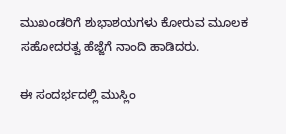ಮುಖಂಡರಿಗೆ ಶುಭಾಶಯಗಳು ಕೋರುವ ಮೂಲಕ ಸಹೋದರತ್ವ ಹೆಜ್ಜೆಗೆ ನಾಂದಿ ಹಾಡಿದರು.

ಈ ಸಂದರ್ಭದಲ್ಲಿ ಮುಸ್ಲಿಂ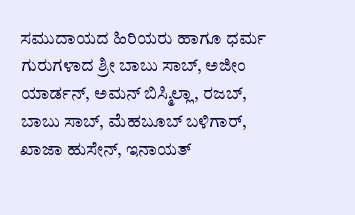ಸಮುದಾಯದ ಹಿರಿಯರು ಹಾಗೂ ಧರ್ಮ ಗುರುಗಳಾದ ಶ್ರೀ ಬಾಬು ಸಾಬ್, ಅಜೀಂ ಯಾರ್ಡನ್, ಅಮನ್ ಬಿಸ್ಮಿಲ್ಲಾ, ರಜಬ್, ಬಾಬು ಸಾಬ್, ಮೆಹಬೂಬ್ ಬಳಿಗಾರ್, ಖಾಜಾ ಹುಸೇನ್, ಇನಾಯತ್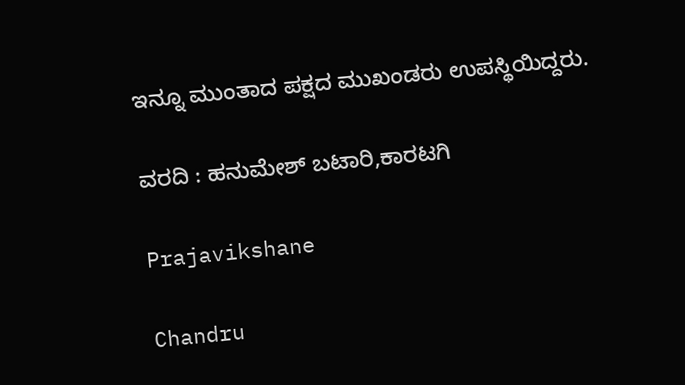ಇನ್ನೂ ಮುಂತಾದ ಪಕ್ಷದ ಮುಖಂಡರು ಉಪಸ್ಥಿಯಿದ್ದರು.

ವರದಿ : ಹನುಮೇಶ್ ಬಟಾರಿ,ಕಾರಟಗಿ

Prajavikshane

Chandru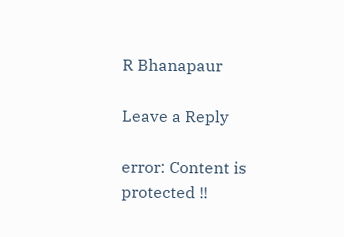R Bhanapaur

Leave a Reply

error: Content is protected !!